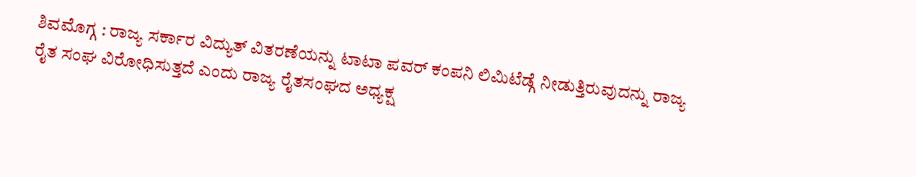ಶಿವಮೊಗ್ಗ : ರಾಜ್ಯ ಸರ್ಕಾರ ವಿದ್ಯುತ್ ವಿತರಣೆಯನ್ನು ಟಾಟಾ ಪವರ್ ಕಂಪನಿ ಲಿಮಿಟೆಡ್ಗೆ ನೀಡುತ್ತಿರುವುದನ್ನು ರಾಜ್ಯ ರೈತ ಸಂಘ ವಿರೋಧಿಸುತ್ತದೆ ಎಂದು ರಾಜ್ಯ ರೈತಸಂಘದ ಅಧ್ಯಕ್ಷ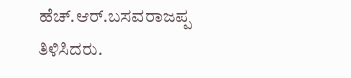ಹೆಚ್.ಆರ್.ಬಸವರಾಜಪ್ಪ ತಿಳಿಸಿದರು.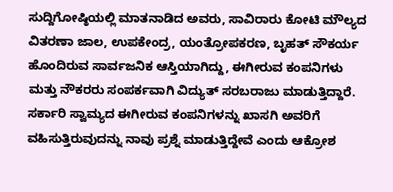ಸುದ್ದಿಗೋಷ್ಠಿಯಲ್ಲಿ ಮಾತನಾಡಿದ ಅವರು, ಸಾವಿರಾರು ಕೋಟಿ ಮೌಲ್ಯದ ವಿತರಣಾ ಜಾಲ, ಉಪಕೇಂದ್ರ, ಯಂತ್ರೋಪಕರಣ, ಬೃಹತ್ ಸೌಕರ್ಯ ಹೊಂದಿರುವ ಸಾರ್ವಜನಿಕ ಆಸ್ತಿಯಾಗಿದ್ದು, ಈಗೀರುವ ಕಂಪನಿಗಳು ಮತ್ತು ನೌಕರರು ಸಂಪರ್ಕವಾಗಿ ವಿದ್ಯುತ್ ಸರಬರಾಜು ಮಾಡುತ್ತಿದ್ದಾರೆ. ಸರ್ಕಾರಿ ಸ್ವಾಮ್ಯದ ಈಗೀರುವ ಕಂಪನಿಗಳನ್ನು ಖಾಸಗಿ ಅವರಿಗೆ ವಹಿಸುತ್ತಿರುವುದನ್ನು ನಾವು ಪ್ರಶ್ನೆ ಮಾಡುತ್ತಿದ್ದೇವೆ ಎಂದು ಆಕ್ರೋಶ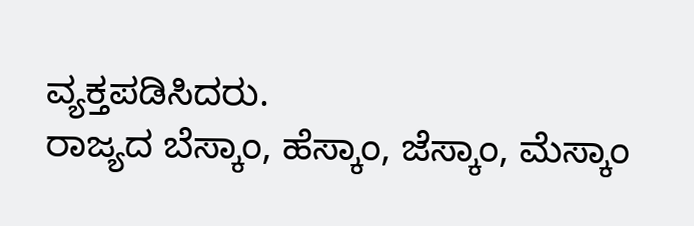ವ್ಯಕ್ತಪಡಿಸಿದರು.
ರಾಜ್ಯದ ಬೆಸ್ಕಾಂ, ಹೆಸ್ಕಾಂ, ಜೆಸ್ಕಾಂ, ಮೆಸ್ಕಾಂ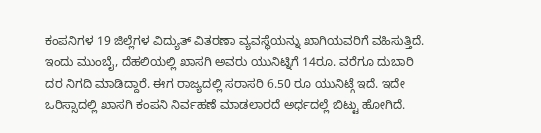ಕಂಪನಿಗಳ 19 ಜಿಲ್ಲೆಗಳ ವಿದ್ಯುತ್ ವಿತರಣಾ ವ್ಯವಸ್ಥೆಯನ್ನು ಖಾಗಿಯವರಿಗೆ ವಹಿಸುತ್ತಿದೆ. ಇಂದು ಮುಂಬೈ, ದೆಹಲಿಯಲ್ಲಿ ಖಾಸಗಿ ಅವರು ಯುನಿಟ್ನಿಗೆ 14ರೂ. ವರೆಗೂ ದುಬಾರಿ ದರ ನಿಗದಿ ಮಾಡಿದ್ದಾರೆ. ಈಗ ರಾಜ್ಯದಲ್ಲಿ ಸರಾಸರಿ 6.50 ರೂ ಯುನಿಟ್ಗೆ ಇದೆ. ಇದೇ ಒರಿಸ್ಸಾದಲ್ಲಿ ಖಾಸಗಿ ಕಂಪನಿ ನಿರ್ವಹಣೆ ಮಾಡಲಾರದೆ ಅರ್ಧದಲ್ಲೆ ಬಿಟ್ಟು ಹೋಗಿದೆ.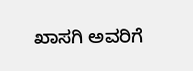ಖಾಸಗಿ ಅವರಿಗೆ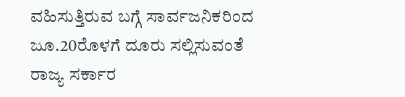ವಹಿಸುತ್ತಿರುವ ಬಗ್ಗೆ ಸಾರ್ವಜನಿಕರಿಂದ ಜೂ.20ರೊಳಗೆ ದೂರು ಸಲ್ಲಿಸುವಂತೆ ರಾಜ್ಯ ಸರ್ಕಾರ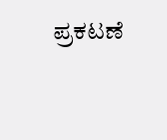ಪ್ರಕಟಣೆ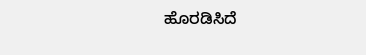ಹೊರಡಿಸಿದೆ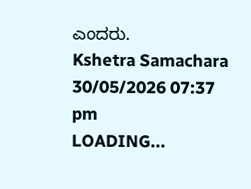ಎಂದರು.
Kshetra Samachara
30/05/2026 07:37 pm
LOADING...